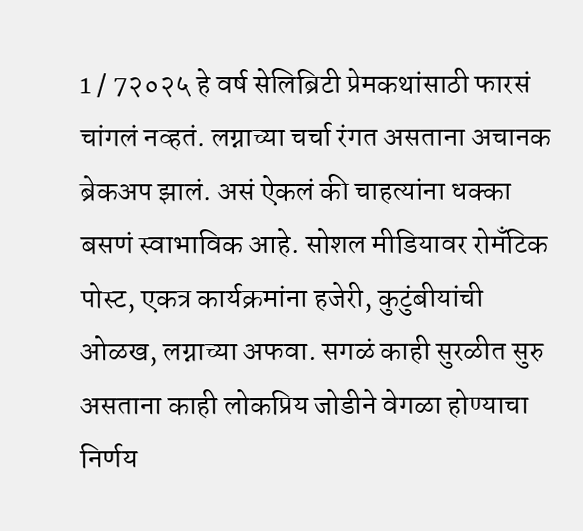1 / 7२०२५ हे वर्ष सेलिब्रिटी प्रेमकथांसाठी फारसं चांगलं नव्हतं. लग्नाच्या चर्चा रंगत असताना अचानक ब्रेकअप झालं. असं ऐकलं की चाहत्यांना धक्का बसणं स्वाभाविक आहे. सोशल मीडियावर रोमँटिक पोस्ट, एकत्र कार्यक्रमांना हजेरी, कुटुंबीयांची ओळख, लग्नाच्या अफवा. सगळं काही सुरळीत सुरु असताना काही लोकप्रिय जोडीने वेगळा होण्याचा निर्णय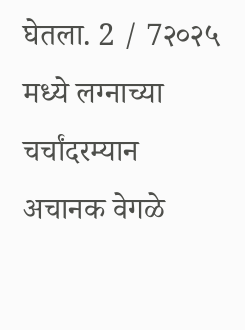घेतला. 2 / 7२०२५ मध्ये लग्नाच्या चर्चांदरम्यान अचानक वेगळे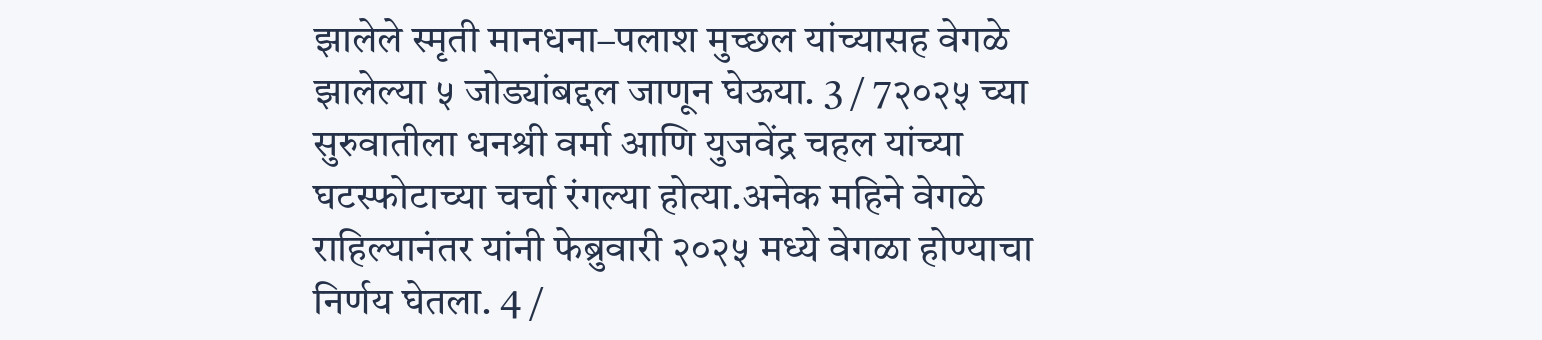झालेले स्मृती मानधना–पलाश मुच्छल यांच्यासह वेगळे झालेल्या ५ जोड्यांबद्दल जाणून घेऊया. 3 / 7२०२५ च्या सुरुवातीला धनश्री वर्मा आणि युजवेंद्र चहल यांच्या घटस्फोटाच्या चर्चा रंगल्या होत्या.अनेक महिने वेगळे राहिल्यानंतर यांनी फेब्रुवारी २०२५ मध्ये वेगळा होण्याचा निर्णय घेतला. 4 /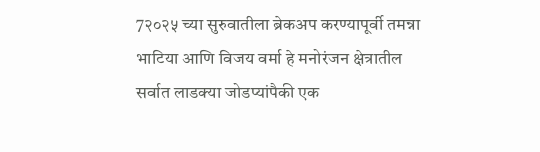7२०२५ च्या सुरुवातीला ब्रेकअप करण्यापूर्वी तमन्ना भाटिया आणि विजय वर्मा हे मनोरंजन क्षेत्रातील सर्वात लाडक्या जोडप्यांपैकी एक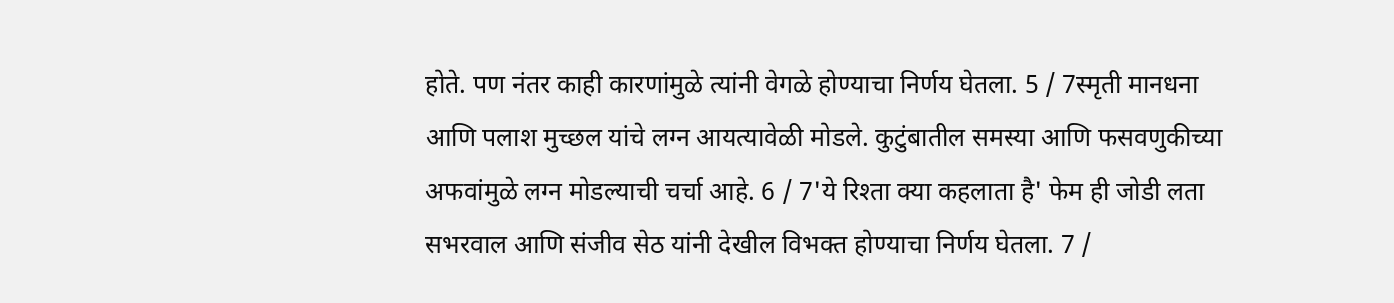होते. पण नंतर काही कारणांमुळे त्यांनी वेगळे होण्याचा निर्णय घेतला. 5 / 7स्मृती मानधना आणि पलाश मुच्छल यांचे लग्न आयत्यावेळी मोडले. कुटुंबातील समस्या आणि फसवणुकीच्या अफवांमुळे लग्न मोडल्याची चर्चा आहे. 6 / 7'ये रिश्ता क्या कहलाता है' फेम ही जोडी लता सभरवाल आणि संजीव सेठ यांनी देखील विभक्त होण्याचा निर्णय घेतला. 7 /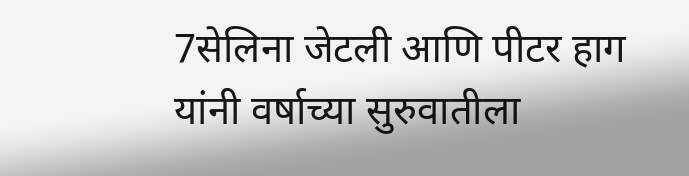7सेलिना जेटली आणि पीटर हाग यांनी वर्षाच्या सुरुवातीला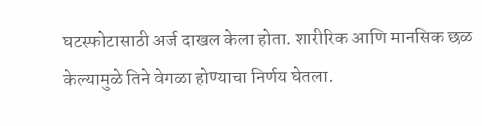घटस्फोटासाठी अर्ज दाखल केला होता. शारीरिक आणि मानसिक छळ केल्यामुळे तिने वेगळा होण्याचा निर्णय घेतला.